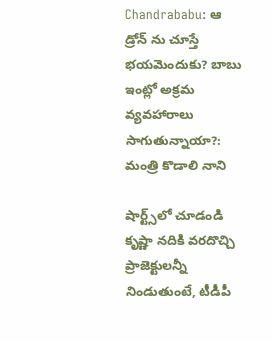Chandrababu: ఆ డ్రోన్ ను చూస్తే భయమెందుకు? బాబు ఇంట్లో అక్రమ వ్యవహారాలు సాగుతున్నాయా?: మంత్రి కొడాలి నాని

షార్ట్స్‌లో చూడండి
కృష్ణా నదికి వరదొచ్చి ప్రాజెక్టులన్నీ నిండుతుంటే, టీడీపీ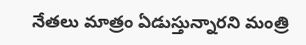నేతలు మాత్రం ఏడుస్తున్నారని మంత్రి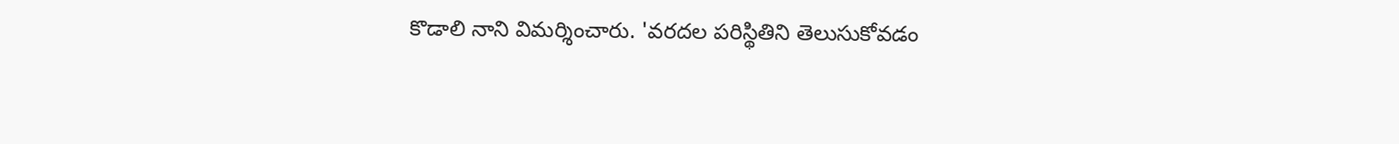కొడాలి నాని విమర్శించారు. 'వరదల పరిస్థితిని తెలుసుకోవడం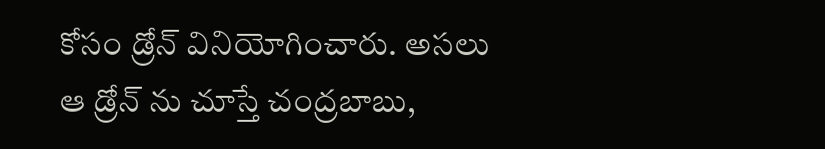కోసం డ్రోన్ వినియోగించారు. అసలు ఆ డ్రోన్ ను చూస్తే చంద్రబాబు,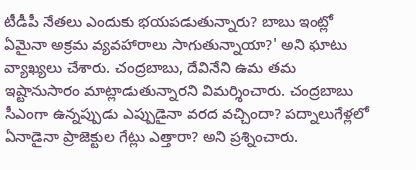టీడీపీ నేతలు ఎందుకు భయపడుతున్నారు? బాబు ఇంట్లో ఏమైనా అక్రమ వ్యవహారాలు సాగుతున్నాయా?' అని ఘాటు వ్యాఖ్యలు చేశారు. చంద్రబాబు, దేవినేని ఉమ తమ ఇష్టానుసారం మాట్లాడుతున్నారని విమర్శించారు. చంద్రబాబు సీఎంగా ఉన్నప్పుడు ఎప్పుడైనా వరద వచ్చిందా? పద్నాలుగేళ్లలో ఏనాడైనా ప్రాజెక్టుల గేట్లు ఎత్తారా? అని ప్రశ్నించారు.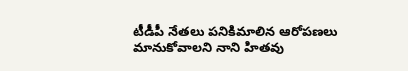టీడీపీ నేతలు పనికిమాలిన ఆరోపణలు మానుకోవాలని నాని హితవు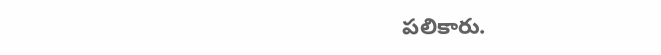పలికారు.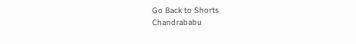Go Back to Shorts
Chandrababu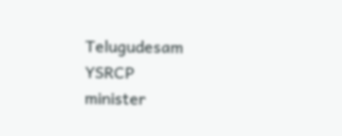Telugudesam
YSRCP
minister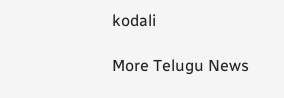kodali

More Telugu News